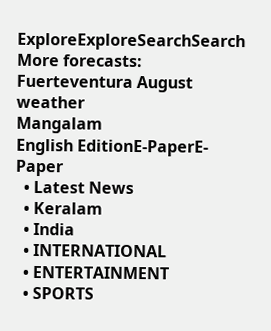ExploreExploreSearchSearch
More forecasts: Fuerteventura August weather
Mangalam
English EditionE-PaperE-Paper
  • Latest News
  • Keralam
  • India
  • INTERNATIONAL
  • ENTERTAINMENT
  • SPORTS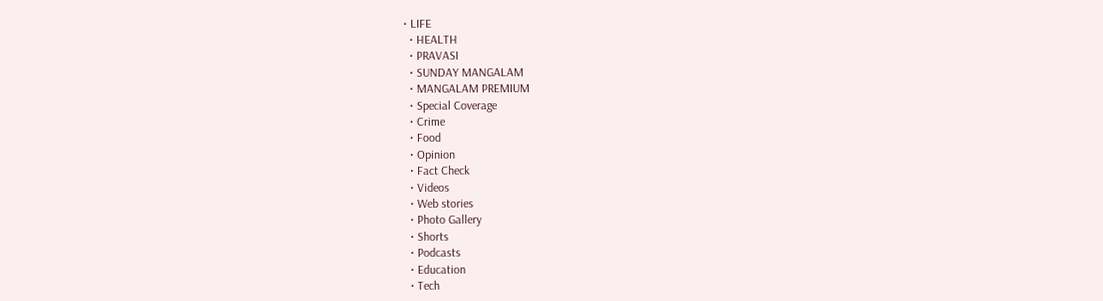• LIFE
  • HEALTH
  • PRAVASI
  • SUNDAY MANGALAM
  • MANGALAM PREMIUM
  • Special Coverage
  • Crime
  • Food
  • Opinion
  • Fact Check
  • Videos
  • Web stories
  • Photo Gallery
  • Shorts
  • Podcasts
  • Education
  • Tech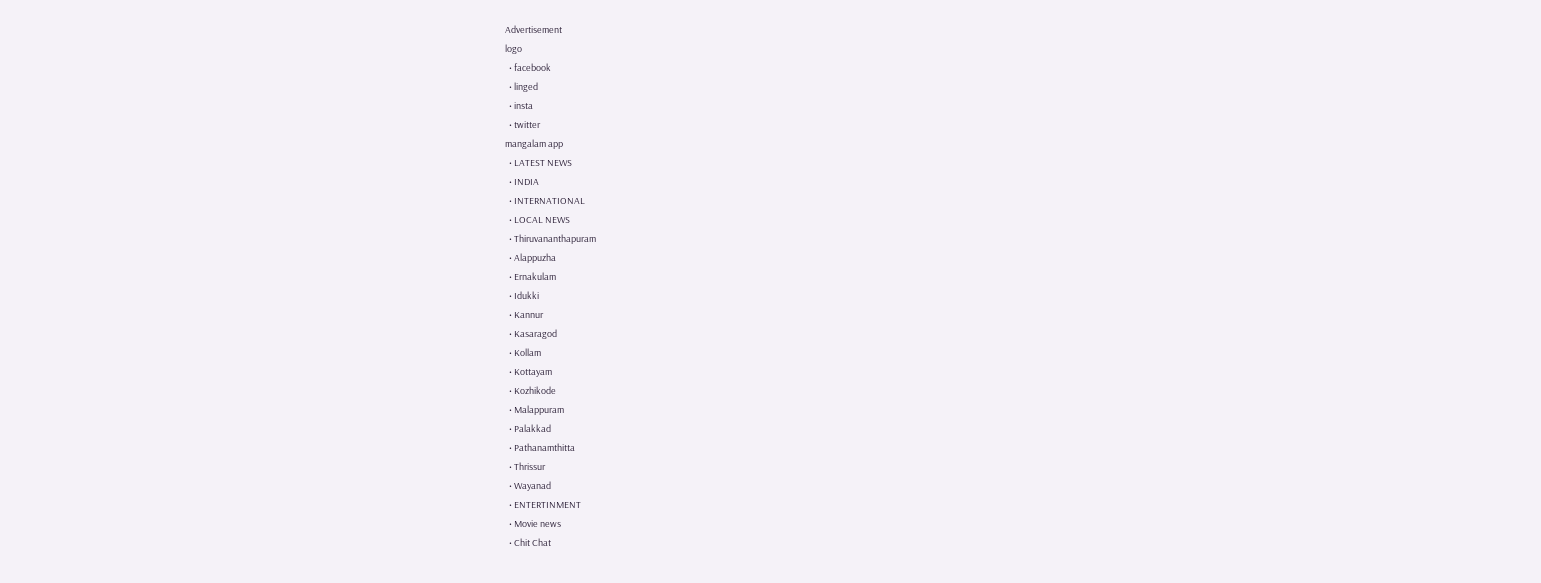Advertisement
logo
  • facebook
  • linged
  • insta
  • twitter
mangalam app
  • LATEST NEWS
  • INDIA
  • INTERNATIONAL
  • LOCAL NEWS
  • Thiruvananthapuram
  • Alappuzha
  • Ernakulam
  • Idukki
  • Kannur
  • Kasaragod
  • Kollam
  • Kottayam
  • Kozhikode
  • Malappuram
  • Palakkad
  • Pathanamthitta
  • Thrissur
  • Wayanad
  • ENTERTINMENT
  • Movie news
  • Chit Chat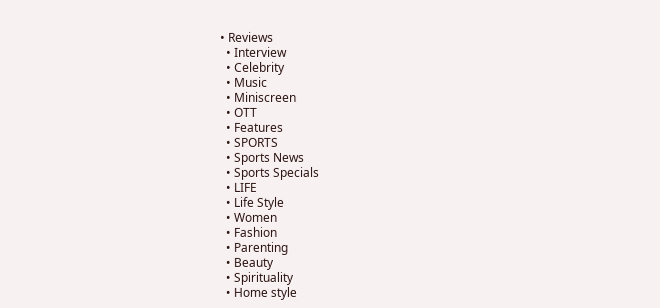• Reviews
  • Interview
  • Celebrity
  • Music
  • Miniscreen
  • OTT
  • Features
  • SPORTS
  • Sports News
  • Sports Specials
  • LIFE
  • Life Style
  • Women
  • Fashion
  • Parenting
  • Beauty
  • Spirituality
  • Home style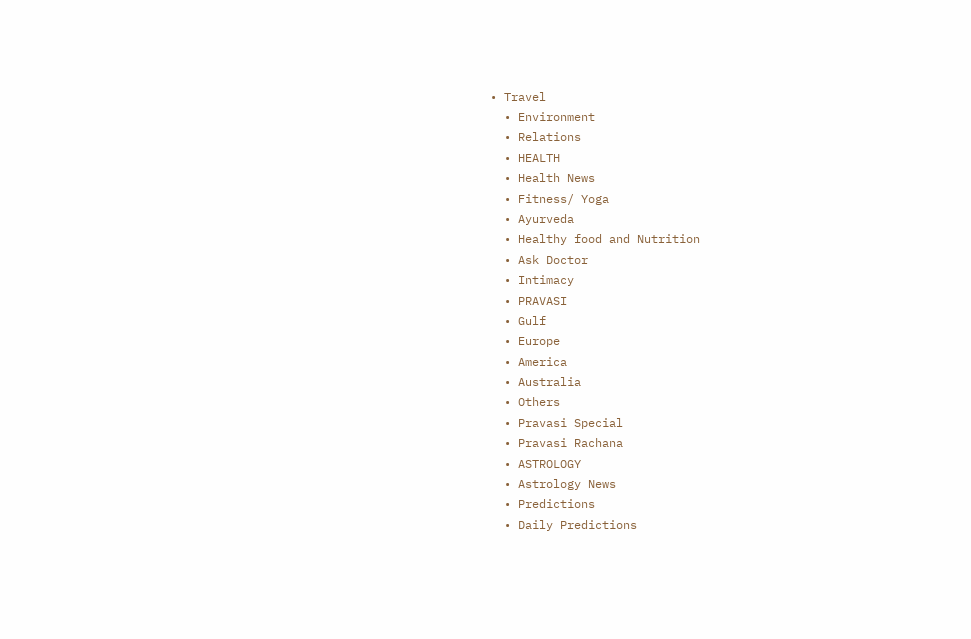• Travel
  • Environment
  • Relations
  • HEALTH
  • Health News
  • Fitness/ Yoga
  • Ayurveda
  • Healthy food and Nutrition
  • Ask Doctor
  • Intimacy
  • PRAVASI
  • Gulf
  • Europe
  • America
  • Australia
  • Others
  • Pravasi Special
  • Pravasi Rachana
  • ASTROLOGY
  • Astrology News
  • Predictions
  • Daily Predictions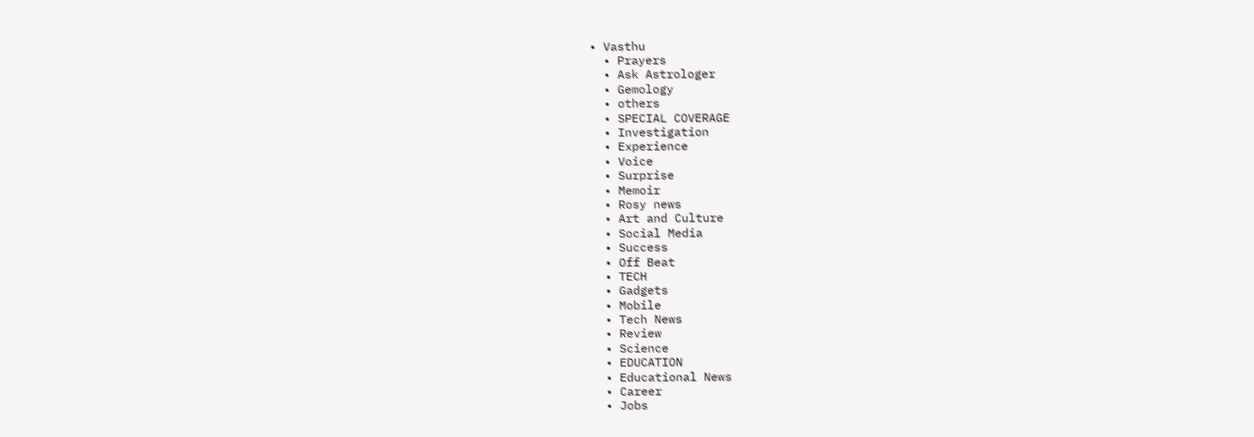• Vasthu
  • Prayers
  • Ask Astrologer
  • Gemology
  • others
  • SPECIAL COVERAGE
  • Investigation
  • Experience
  • Voice
  • Surprise
  • Memoir
  • Rosy news
  • Art and Culture
  • Social Media
  • Success
  • Off Beat
  • TECH
  • Gadgets
  • Mobile
  • Tech News
  • Review
  • Science
  • EDUCATION
  • Educational News
  • Career
  • Jobs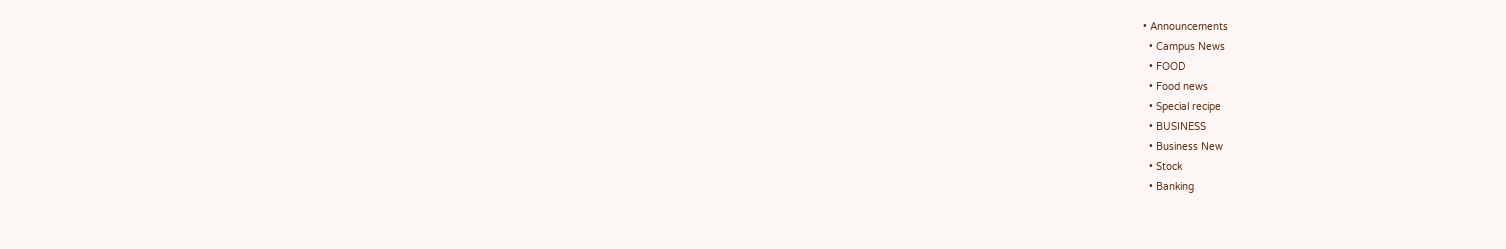• Announcements
  • Campus News
  • FOOD
  • Food news
  • Special recipe
  • BUSINESS
  • Business New
  • Stock
  • Banking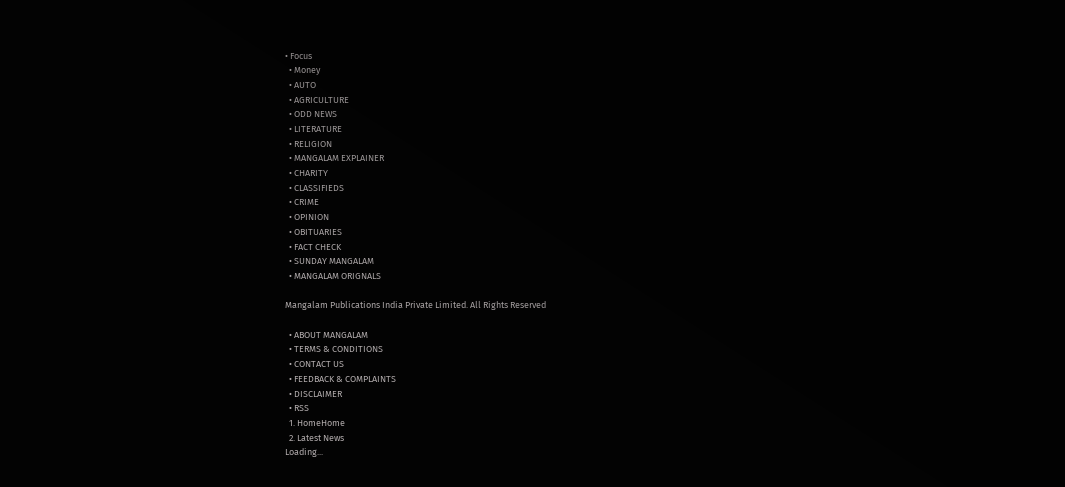• Focus
  • Money
  • AUTO
  • AGRICULTURE
  • ODD NEWS
  • LITERATURE
  • RELIGION
  • MANGALAM EXPLAINER
  • CHARITY
  • CLASSIFIEDS
  • CRIME
  • OPINION
  • OBITUARIES
  • FACT CHECK
  • SUNDAY MANGALAM
  • MANGALAM ORIGNALS

Mangalam Publications India Private Limited. All Rights Reserved

  • ABOUT MANGALAM
  • TERMS & CONDITIONS
  • CONTACT US
  • FEEDBACK & COMPLAINTS
  • DISCLAIMER
  • RSS
  1. HomeHome
  2. Latest News
Loading...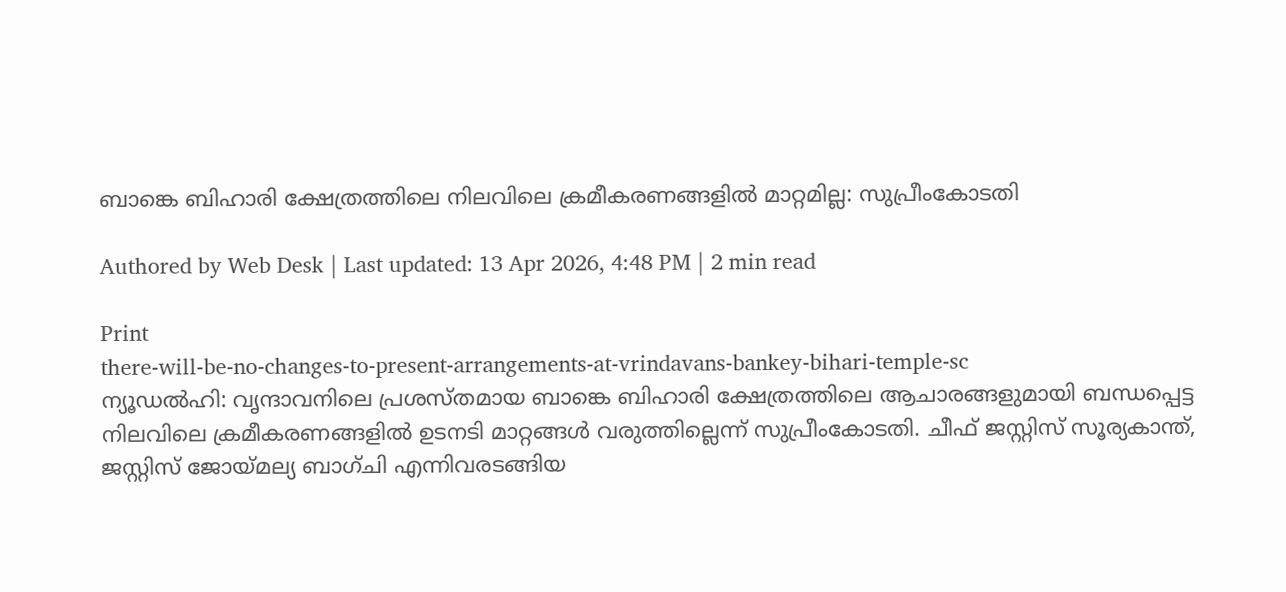ബാങ്കെ ബിഹാരി ക്ഷേത്രത്തിലെ നിലവിലെ ക്രമീകരണങ്ങളില്‍ മാറ്റമില്ല: സുപ്രീംകോടതി

Authored by Web Desk | Last updated: 13 Apr 2026, 4:48 PM | 2 min read

Print
there-will-be-no-changes-to-present-arrangements-at-vrindavans-bankey-bihari-temple-sc
ന്യൂഡല്‍ഹി: വൃന്ദാവനിലെ പ്രശസ്തമായ ബാങ്കെ ബിഹാരി ക്ഷേത്രത്തിലെ ആചാരങ്ങളുമായി ബന്ധപ്പെട്ട നിലവിലെ ക്രമീകരണങ്ങളില്‍ ഉടനടി മാറ്റങ്ങള്‍ വരുത്തില്ലെന്ന് സുപ്രീംകോടതി. ചീഫ് ജസ്റ്റിസ് സൂര്യകാന്ത്, ജസ്റ്റിസ് ജോയ്മല്യ ബാഗ്ചി എന്നിവരടങ്ങിയ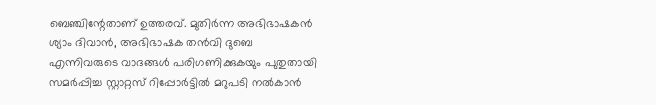ബെഞ്ചിന്റേതാണ് ഉത്തരവ്. മുതിര്‍ന്ന അഭിഭാഷകന്‍ ശ്യാം ദിവാന്‍, അഭിഭാഷക തന്‍വി ദുബെ എന്നിവരുടെ വാദങ്ങള്‍ പരിഗണിക്കുകയും പുതുതായി സമര്‍പ്പിച്ച സ്റ്റാറ്റസ് റിപ്പോര്‍ട്ടില്‍ മറുപടി നല്‍കാന്‍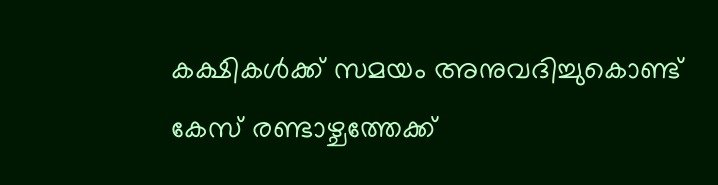കക്ഷികള്‍ക്ക് സമയം അനുവദിച്ചുകൊണ്ട് കേസ് രണ്ടാഴ്ചത്തേക്ക്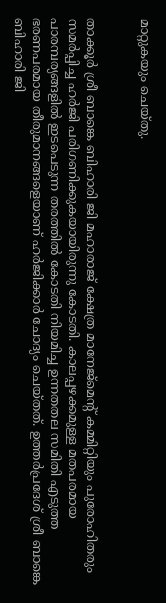മാറ്റുകയും ചെയ്തു.


താക്കൂര്‍ ശ്രീ ബാങ്കെ ബിഹാരി ജി മഹാരാജ് ക്ഷേത്ര മാനേജ്മെന്റ് കമ്മിറ്റിയും പുരോഹിതരും സമര്‍പ്പിച്ച ഹര്‍ജി പരിഗണിക്കുകയായിരുന്നു കോടതി. കാലപ്പഴക്കമുള്ള മതപരമായ പാരമ്പര്യങ്ങളില്‍ ഇടപെടുന്ന തരത്തില്‍ കോടതി നിയമിച്ച ഉന്നതതല സമിതി എടുത്ത ഭരണപരമായ തീരുമാനങ്ങളെയാണ് ഹര്‍ജിക്കാര്‍ ചോദ്യം ചെയ്തത്. ഉത്തര്‍പ്രദേശ് ശ്രീ ബാങ്കെ ബിഹാരി ജി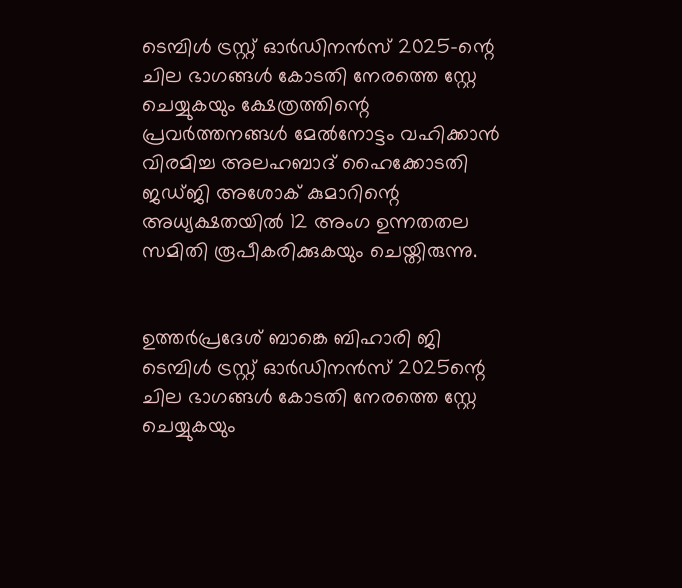ടെമ്പിള്‍ ട്രസ്റ്റ് ഓര്‍ഡിനന്‍സ് 2025-ന്റെ ചില ഭാഗങ്ങള്‍ കോടതി നേരത്തെ സ്റ്റേ ചെയ്യുകയും ക്ഷേത്രത്തിന്റെ പ്രവര്‍ത്തനങ്ങള്‍ മേല്‍നോട്ടം വഹിക്കാന്‍ വിരമിച്ച അലഹബാദ് ഹൈക്കോടതി ജഡ്ജി അശോക് കുമാറിന്റെ അധ്യക്ഷതയില്‍ 12 അംഗ ഉന്നതതല സമിതി രൂപീകരിക്കുകയും ചെയ്തിരുന്നു.


ഉത്തര്‍പ്രദേശ് ബാങ്കെ ബിഹാരി ജി ടെമ്പിള്‍ ട്രസ്റ്റ് ഓര്‍ഡിനന്‍സ് 2025ന്റെ ചില ഭാഗങ്ങള്‍ കോടതി നേരത്തെ സ്റ്റേ ചെയ്യുകയും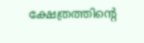ക്ഷേത്രത്തിന്റെ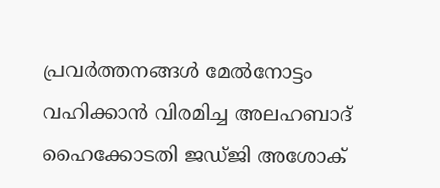പ്രവര്‍ത്തനങ്ങള്‍ മേല്‍നോട്ടം വഹിക്കാന്‍ വിരമിച്ച അലഹബാദ് ഹൈക്കോടതി ജഡ്ജി അശോക്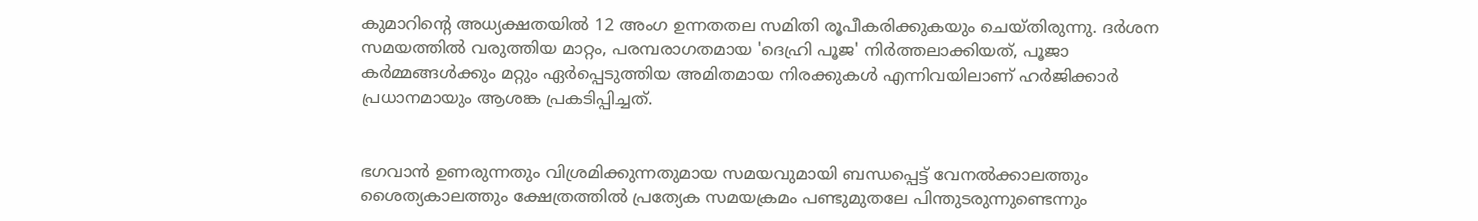കുമാറിന്റെ അധ്യക്ഷതയില്‍ 12 അംഗ ഉന്നതതല സമിതി രൂപീകരിക്കുകയും ചെയ്തിരുന്നു. ദര്‍ശന സമയത്തില്‍ വരുത്തിയ മാറ്റം, പരമ്പരാഗതമായ 'ദെഹ്രി പൂജ' നിര്‍ത്തലാക്കിയത്, പൂജാ കര്‍മ്മങ്ങള്‍ക്കും മറ്റും ഏര്‍പ്പെടുത്തിയ അമിതമായ നിരക്കുകള്‍ എന്നിവയിലാണ് ഹര്‍ജിക്കാര്‍ പ്രധാനമായും ആശങ്ക പ്രകടിപ്പിച്ചത്.


ഭഗവാന്‍ ഉണരുന്നതും വിശ്രമിക്കുന്നതുമായ സമയവുമായി ബന്ധപ്പെട്ട് വേനല്‍ക്കാലത്തും ശൈത്യകാലത്തും ക്ഷേത്രത്തില്‍ പ്രത്യേക സമയക്രമം പണ്ടുമുതലേ പിന്തുടരുന്നുണ്ടെന്നും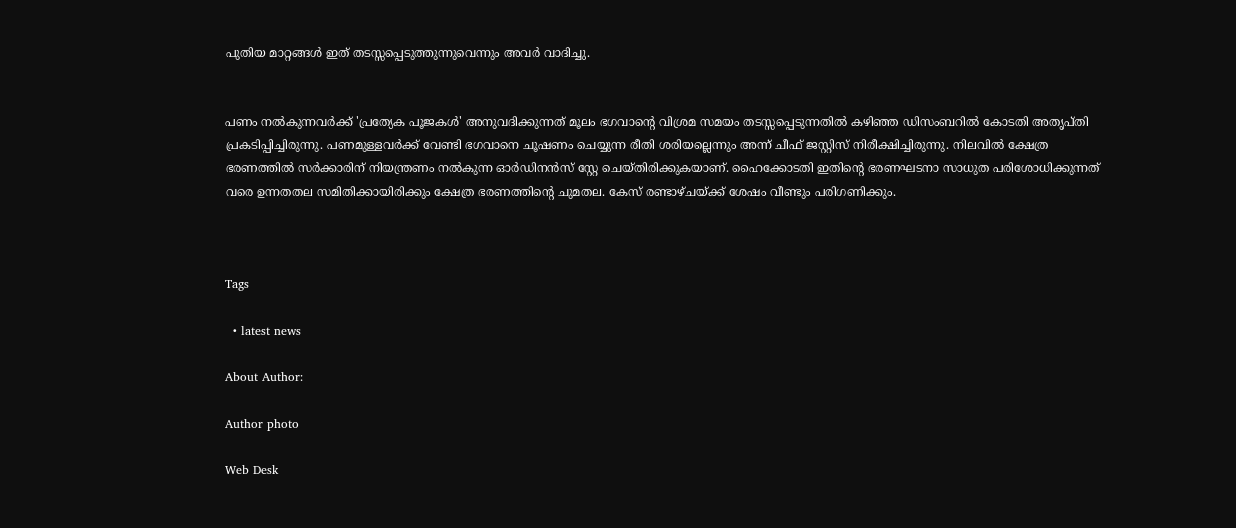പുതിയ മാറ്റങ്ങള്‍ ഇത് തടസ്സപ്പെടുത്തുന്നുവെന്നും അവര്‍ വാദിച്ചു.


പണം നല്‍കുന്നവര്‍ക്ക് 'പ്രത്യേക പൂജകള്‍' അനുവദിക്കുന്നത് മൂലം ഭഗവാന്റെ വിശ്രമ സമയം തടസ്സപ്പെടുന്നതില്‍ കഴിഞ്ഞ ഡിസംബറില്‍ കോടതി അതൃപ്തി പ്രകടിപ്പിച്ചിരുന്നു. പണമുള്ളവര്‍ക്ക് വേണ്ടി ഭഗവാനെ ചൂഷണം ചെയ്യുന്ന രീതി ശരിയല്ലെന്നും അന്ന് ചീഫ് ജസ്റ്റിസ് നിരീക്ഷിച്ചിരുന്നു. നിലവില്‍ ക്ഷേത്ര ഭരണത്തില്‍ സര്‍ക്കാരിന് നിയന്ത്രണം നല്‍കുന്ന ഓര്‍ഡിനന്‍സ് സ്റ്റേ ചെയ്തിരിക്കുകയാണ്. ഹൈക്കോടതി ഇതിന്റെ ഭരണഘടനാ സാധുത പരിശോധിക്കുന്നത് വരെ ഉന്നതതല സമിതിക്കായിരിക്കും ക്ഷേത്ര ഭരണത്തിന്റെ ചുമതല. കേസ് രണ്ടാഴ്ചയ്ക്ക് ശേഷം വീണ്ടും പരിഗണിക്കും.



Tags

  • latest news

About Author:

Author photo

Web Desk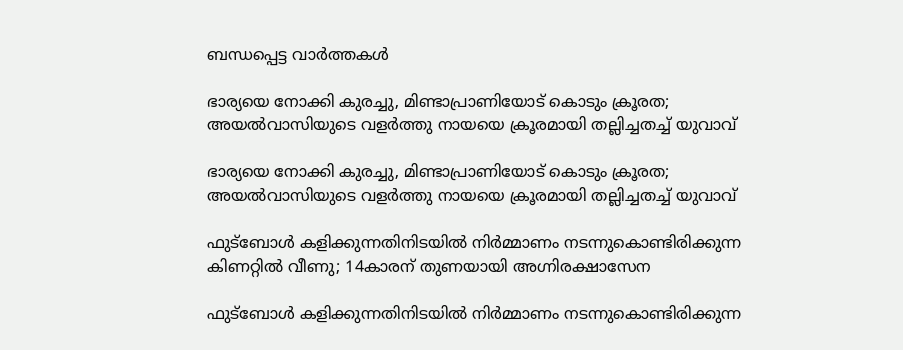ബന്ധപ്പെട്ട വാർത്തകൾ

ഭാര്യയെ നോക്കി കുരച്ചു, മിണ്ടാപ്രാണിയോട് കൊടും ക്രൂരത; അയൽവാസിയുടെ വളർത്തു നായയെ ക്രൂരമായി തല്ലിച്ചതച്ച് യുവാവ്

ഭാര്യയെ നോക്കി കുരച്ചു, മിണ്ടാപ്രാണിയോട് കൊടും ക്രൂരത; അയൽവാസിയുടെ വളർത്തു നായയെ ക്രൂരമായി തല്ലിച്ചതച്ച് യുവാവ്

ഫുട്ബോൾ കളിക്കുന്നതിനിടയിൽ നിർമ്മാണം നടന്നുകൊണ്ടിരിക്കുന്ന കിണറ്റിൽ വീണു; 14കാരന് തുണയായി അഗ്നിരക്ഷാസേന

ഫുട്ബോൾ കളിക്കുന്നതിനിടയിൽ നിർമ്മാണം നടന്നുകൊണ്ടിരിക്കുന്ന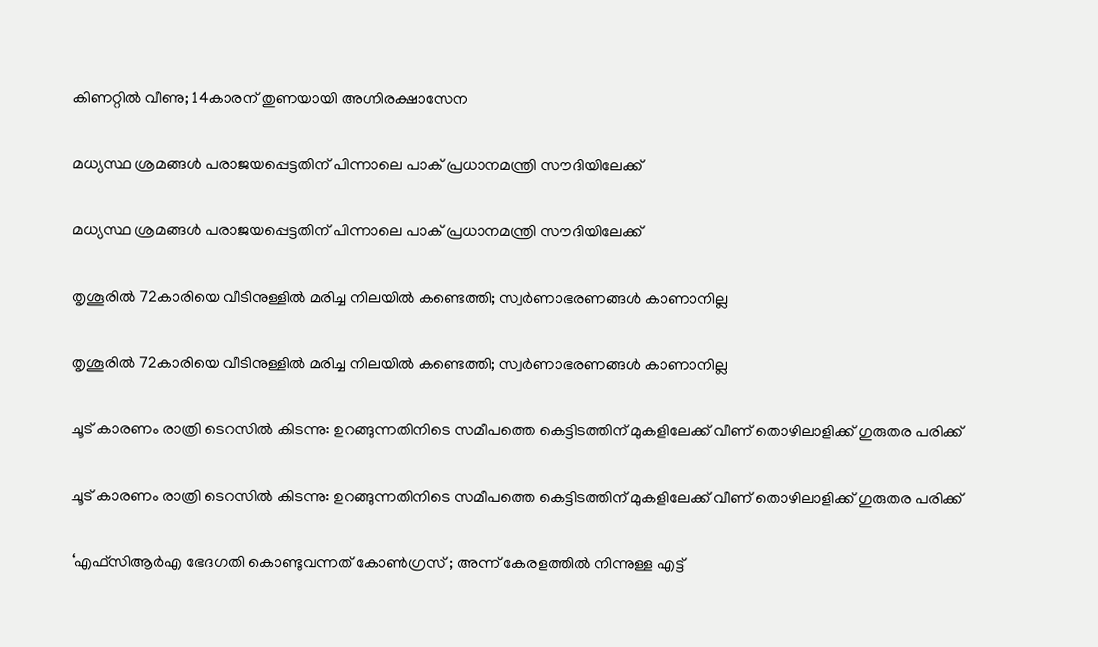കിണറ്റിൽ വീണു; 14കാരന് തുണയായി അഗ്നിരക്ഷാസേന

മധ്യസ്ഥ ശ്രമങ്ങൾ പരാജയപ്പെട്ടതിന് പിന്നാലെ പാക് പ്രധാനമന്ത്രി സൗദിയിലേക്ക്

മധ്യസ്ഥ ശ്രമങ്ങൾ പരാജയപ്പെട്ടതിന് പിന്നാലെ പാക് പ്രധാനമന്ത്രി സൗദിയിലേക്ക്

തൃശൂരിൽ 72കാരിയെ വീടിനുള്ളിൽ മരിച്ച നിലയിൽ കണ്ടെത്തി; സ്വർണാഭരണങ്ങൾ കാണാനില്ല

തൃശൂരിൽ 72കാരിയെ വീടിനുള്ളിൽ മരിച്ച നിലയിൽ കണ്ടെത്തി; സ്വർണാഭരണങ്ങൾ കാണാനില്ല

ചൂട് കാരണം രാത്രി ടെറസിൽ കിടന്നു: ഉറങ്ങുന്നതിനിടെ സമീപത്തെ കെട്ടിടത്തിന് മുകളിലേക്ക് വീണ് തൊഴിലാളിക്ക് ഗുരുതര പരിക്ക്

ചൂട് കാരണം രാത്രി ടെറസിൽ കിടന്നു: ഉറങ്ങുന്നതിനിടെ സമീപത്തെ കെട്ടിടത്തിന് മുകളിലേക്ക് വീണ് തൊഴിലാളിക്ക് ഗുരുതര പരിക്ക്

‘എഫ്‌സിആര്‍എ ഭേദഗതി കൊണ്ടുവന്നത് കോണ്‍ഗ്രസ് ; അന്ന് കേരളത്തില്‍ നിന്നുള്ള എട്ട്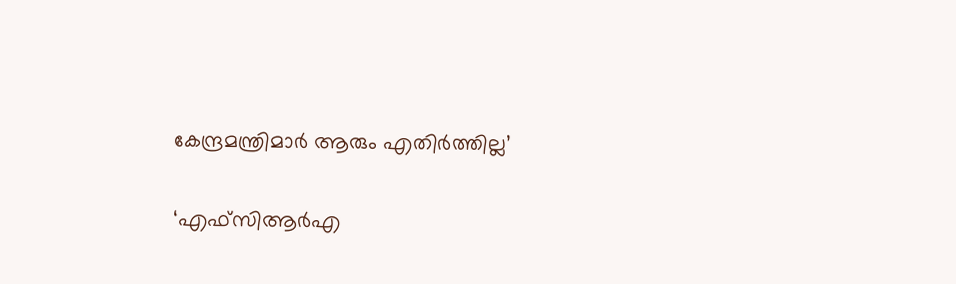കേന്ദ്രമന്ത്രിമാര്‍ ആരും എതിര്‍ത്തില്ല’

‘എഫ്‌സിആര്‍എ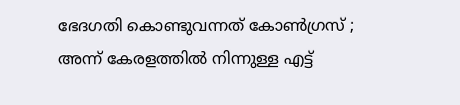ഭേദഗതി കൊണ്ടുവന്നത് കോണ്‍ഗ്രസ് ; അന്ന് കേരളത്തില്‍ നിന്നുള്ള എട്ട്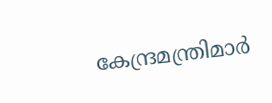കേന്ദ്രമന്ത്രിമാര്‍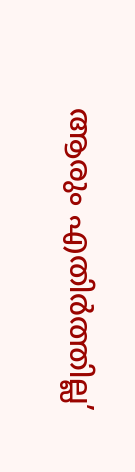ആരും എതിര്‍ത്തില്ല’